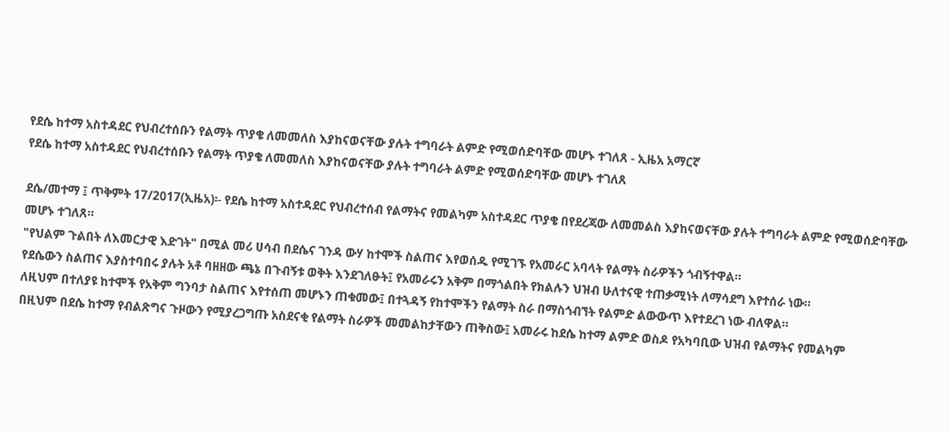የደሴ ከተማ አስተዳደር የህብረተሰቡን የልማት ጥያቄ ለመመለስ እያከናወናቸው ያሉት ተግባራት ልምድ የሚወሰድባቸው መሆኑ ተገለጸ - ኢዜአ አማርኛ
የደሴ ከተማ አስተዳደር የህብረተሰቡን የልማት ጥያቄ ለመመለስ እያከናወናቸው ያሉት ተግባራት ልምድ የሚወሰድባቸው መሆኑ ተገለጸ

ደሴ/መተማ ፤ ጥቅምት 17/2017(ኢዜአ)፡- የደሴ ከተማ አስተዳደር የህብረተሰብ የልማትና የመልካም አስተዳደር ጥያቄ በየደረጃው ለመመልስ እያከናወናቸው ያሉት ተግባራት ልምድ የሚወሰድባቸው መሆኑ ተገለጸ።
"የህልም ጉልበት ለእመርታዊ እድገት" በሚል መሪ ሀሳብ በደሴና ገንዳ ውሃ ከተሞች ስልጠና እየወሰዱ የሚገኙ የአመራር አባላት የልማት ስራዎችን ጎብኝተዋል።
የደሴውን ስልጠና እያስተባበሩ ያሉት አቶ ባዘዘው ጫኔ በጉብኝቱ ወቅት እንደገለፁት፤ የአመራሩን አቅም በማጎልበት የክልሉን ህዝብ ሁለተናዊ ተጠቃሚነት ለማሳደግ እየተሰራ ነው።
ለዚህም በተለያዩ ከተሞች የአቅም ግንባታ ስልጠና እየተሰጠ መሆኑን ጠቁመው፤ በተጓዳኝ የከተሞችን የልማት ስራ በማስጎብኘት የልምድ ልውውጥ እየተደረገ ነው ብለዋል።
በዚህም በደሴ ከተማ የብልጽግና ጉዞውን የሚያረጋግጡ አስደናቂ የልማት ስራዎች መመልከታቸውን ጠቅስው፤ አመራሩ ከደሴ ከተማ ልምድ ወስዶ የአካባቢው ህዝብ የልማትና የመልካም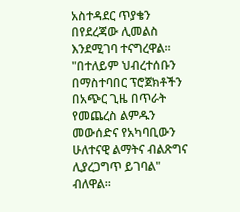አስተዳደር ጥያቄን በየደረጃው ሊመልስ እንደሚገባ ተናግረዋል።
"በተለይም ህብረተሰቡን በማስተባበር ፕሮጀክቶችን በአጭር ጊዜ በጥራት የመጨረስ ልምዱን መውሰድና የአካባቢውን ሁለተናዊ ልማትና ብልጽግና ሊያረጋግጥ ይገባል" ብለዋል።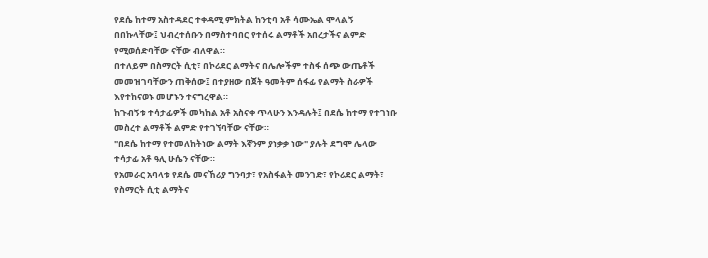የደሴ ከተማ አስተዳደር ተቀዳሚ ምክትል ከንቲባ አቶ ሳሙኤል ሞላልኝ በበኩላቸው፤ ህብረተሰቡን በማስተባበር የተሰሩ ልማቶች አበረታችና ልምድ የሚወሰድባቸው ናቸው ብለዋል።
በተለይም በስማርት ሲቲ፣ በኮሪደር ልማትና በሌሎችም ተስፋ ሰጭ ውጤቶች መመዝገባቸውን ጠቅሰው፤ በተያዘው በጀት ዓመትም ሰፋፊ የልማት ስራዎች እየተከናወኑ መሆኑን ተናግረዋል።
ከጉብኝቱ ተሳታፊዎች መካከል አቶ አስናቀ ጥላሁን እንዳሉት፤ በደሴ ከተማ የተገነቡ መስረተ ልማቶች ልምድ የተገኘባቸው ናቸው።
"በደሴ ከተማ የተመለከትነው ልማት እኛንም ያነቃቃ ነው" ያሉት ደግሞ ሌላው ተሳታፊ አቶ ዓሊ ሁሴን ናቸው።
የአመራር አባላቱ የደሴ መናኸሪያ ግንባታ፣ የአስፋልት መንገድ፣ የኮሪደር ልማት፣ የስማርት ሲቲ ልማትና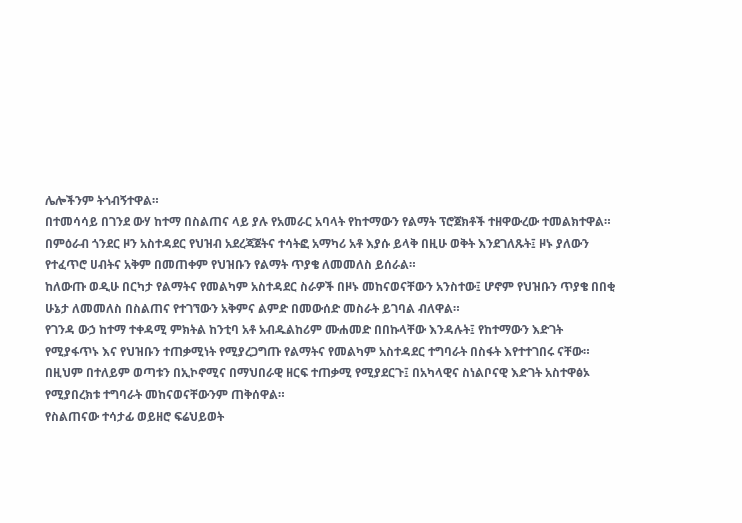ሌሎችንም ትጎብኝተዋል።
በተመሳሳይ በገንደ ውሃ ከተማ በስልጠና ላይ ያሉ የአመራር አባላት የከተማውን የልማት ፕሮጀክቶች ተዘዋውረው ተመልክተዋል።
በምዕራብ ጎንደር ዞን አስተዳደር የህዝብ አደረጃጀትና ተሳትፎ አማካሪ አቶ እያሱ ይላቅ በዚሁ ወቅት እንደገለጹት፤ ዞኑ ያለውን የተፈጥሮ ሀብትና አቅም በመጠቀም የህዝቡን የልማት ጥያቄ ለመመለስ ይሰራል።
ከለውጡ ወዲሁ በርካታ የልማትና የመልካም አስተዳደር ስራዎች በዞኑ መከናወናቸውን አንስተው፤ ሆኖም የህዝቡን ጥያቄ በበቂ ሁኔታ ለመመለስ በስልጠና የተገኘውን አቅምና ልምድ በመውሰድ መስራት ይገባል ብለዋል።
የገንዳ ውኃ ከተማ ተቀዳሚ ምክትል ከንቲባ አቶ አብዱልከሪም ሙሐመድ በበኩላቸው እንዳሉት፤ የከተማውን እድገት የሚያፋጥኑ እና የህዝቡን ተጠቃሚነት የሚያረጋግጡ የልማትና የመልካም አስተዳደር ተግባራት በስፋት እየተተገበሩ ናቸው።
በዚህም በተለይም ወጣቱን በኢኮኖሚና በማህበራዊ ዘርፍ ተጠቃሚ የሚያደርጉ፤ በአካላዊና ስነልቦናዊ እድገት አስተዋፅኦ የሚያበረክቱ ተግባራት መከናወናቸውንም ጠቅሰዋል።
የስልጠናው ተሳታፊ ወይዘሮ ፍሬህይወት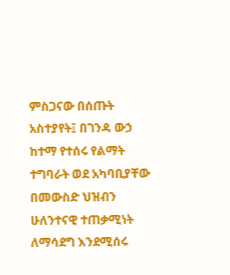ምስጋናው በሰጡት አስተያየት፤ በገንዳ ውኃ ከተማ የተሰሩ የልማት ተግባራት ወደ አካባቢያቸው በመውስድ ህዝብን ሁለንተናዊ ተጠቃሚነት ለማሳደግ እንደሚሰሩ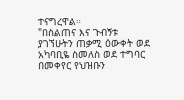ተናግረዋል።
"በስልጠና እና ጉብኝቱ ያገኘሁትን ጠቃሚ ዕውቀት ወደ አካባቢዬ ስመለስ ወደ ተግባር በመቀየር የህዝቡን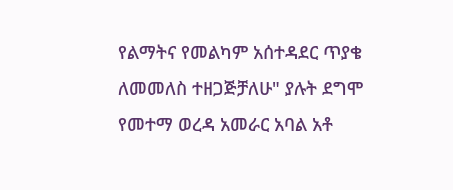የልማትና የመልካም አሰተዳደር ጥያቄ ለመመለስ ተዘጋጅቻለሁ" ያሉት ደግሞ የመተማ ወረዳ አመራር አባል አቶ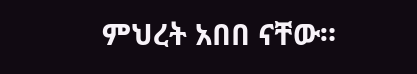ምህረት አበበ ናቸው።